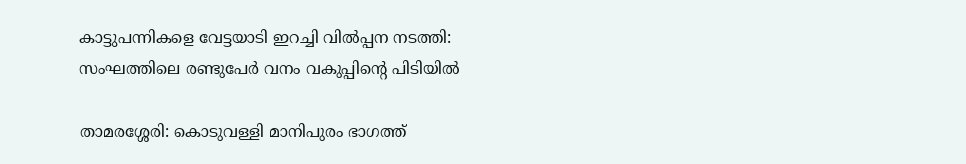കാട്ടുപന്നികളെ വേട്ടയാടി ഇറച്ചി വിൽപ്പന നടത്തി: സംഘത്തിലെ രണ്ടുപേർ വനം വകുപ്പിന്റെ പിടിയിൽ

താമരശ്ശേരി: കൊടുവള്ളി മാനിപുരം ഭാഗത്ത്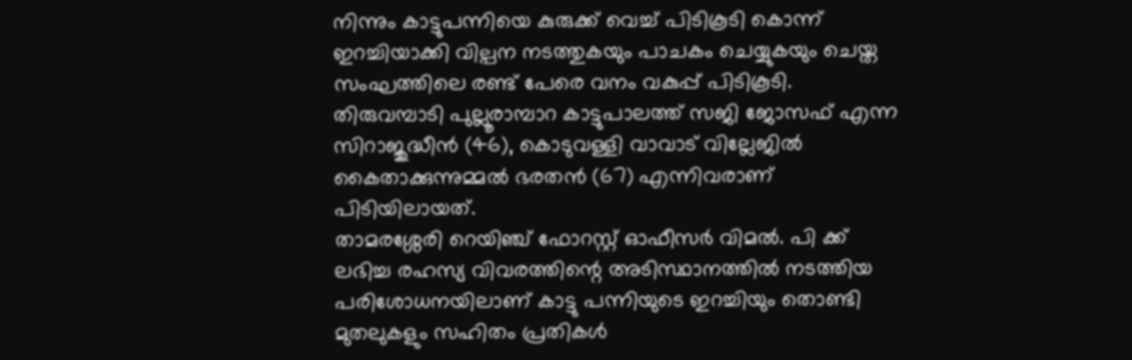നിന്നും കാട്ടുപന്നിയെ കുരുക്ക് വെച്ച് പിടികൂടി കൊന്ന് ഇറച്ചിയാക്കി വില്പന നടത്തുകയും പാചകം ചെയ്യുകയും ചെയ്ത സംഘത്തിലെ രണ്ട് പേരെ വനം വകുപ്പ് പിടികൂടി. തിരുവമ്പാടി പുല്ലൂരാമ്പാറ കാട്ടുപാലത്ത് സജി ജോസഫ് എന്ന സിറാജുദ്ധീൻ (46), കൊടുവള്ളി വാവാട് വില്ലേജിൽ കൈതാക്കുന്നുമ്മൽ ഭരതൻ (67) എന്നിവരാണ് പിടിയിലായത്.
താമരശ്ശേരി റെയിഞ്ച് ഫോറസ്റ്റ് ഓഫീസർ വിമൽ. പി ക്ക് ലഭിച്ച രഹസ്യ വിവരത്തിന്റെ അടിസ്ഥാനത്തിൽ നടത്തിയ പരിശോധനയിലാണ് കാട്ടു പന്നിയുടെ ഇറച്ചിയും തൊണ്ടി മുതലുകളും സഹിതം പ്രതികൾ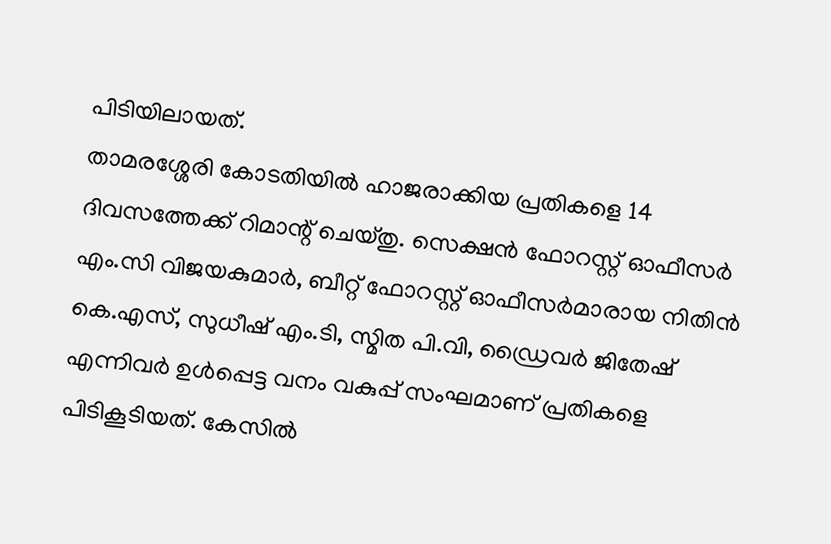പിടിയിലായത്.
താമരശ്ശേരി കോടതിയിൽ ഹാജരാക്കിയ പ്രതികളെ 14 ദിവസത്തേക്ക് റിമാന്റ് ചെയ്തു. സെക്ഷൻ ഫോറസ്റ്റ് ഓഫീസർ എം.സി വിജയകുമാർ, ബീറ്റ് ഫോറസ്റ്റ് ഓഫീസർമാരായ നിതിൻ കെ.എസ്, സുധീഷ് എം.ടി, സ്മിത പി.വി, ഡ്രൈവർ ജിതേഷ് എന്നിവർ ഉൾപ്പെട്ട വനം വകുപ്പ് സംഘമാണ് പ്രതികളെ പിടികൂടിയത്. കേസിൽ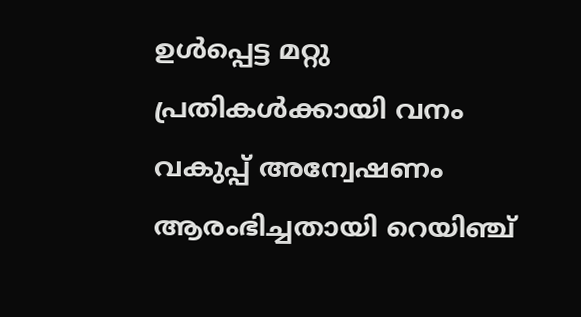ഉൾപ്പെട്ട മറ്റു പ്രതികൾക്കായി വനം വകുപ്പ് അന്വേഷണം ആരംഭിച്ചതായി റെയിഞ്ച്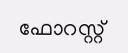ഫോറസ്റ്റ്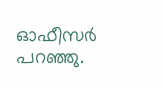ഓഫീസർ പറഞ്ഞു.